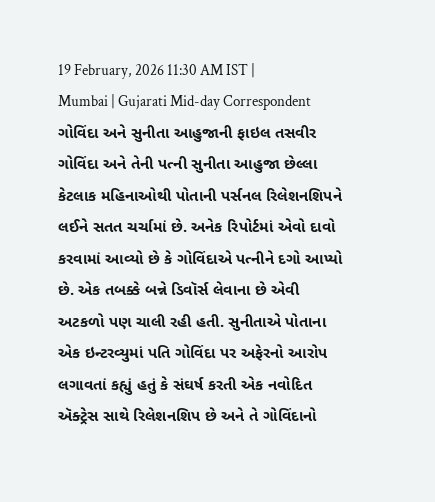19 February, 2026 11:30 AM IST | Mumbai | Gujarati Mid-day Correspondent
ગોવિંદા અને સુનીતા આહુજાની ફાઇલ તસવીર
ગોવિંદા અને તેની પત્ની સુનીતા આહુજા છેલ્લા કેટલાક મહિનાઓથી પોતાની પર્સનલ રિલેશનશિપને લઈને સતત ચર્ચામાં છે. અનેક રિપોર્ટમાં એવો દાવો કરવામાં આવ્યો છે કે ગોવિંદાએ પત્નીને દગો આપ્યો છે. એક તબક્કે બન્ને ડિવૉર્સ લેવાના છે એવી અટકળો પણ ચાલી રહી હતી. સુનીતાએ પોતાના એક ઇન્ટરવ્યુમાં પતિ ગોવિંદા પર અફેરનો આરોપ લગાવતાં કહ્યું હતું કે સંઘર્ષ કરતી એક નવોદિત ઍક્ટ્રેસ સાથે રિલેશનશિપ છે અને તે ગોવિંદાનો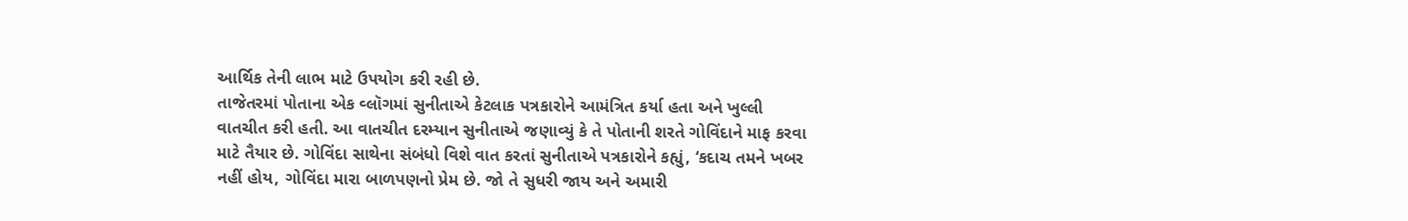આર્થિક તેની લાભ માટે ઉપયોગ કરી રહી છે.
તાજેતરમાં પોતાના એક વ્લૉગમાં સુનીતાએ કેટલાક પત્રકારોને આમંત્રિત કર્યા હતા અને ખુલ્લી વાતચીત કરી હતી. આ વાતચીત દરમ્યાન સુનીતાએ જણાવ્યું કે તે પોતાની શરતે ગોવિંદાને માફ કરવા માટે તૈયાર છે. ગોવિંદા સાથેના સંબંધો વિશે વાત કરતાં સુનીતાએ પત્રકારોને કહ્યું, ‘કદાચ તમને ખબર નહીં હોય, ગોવિંદા મારા બાળપણનો પ્રેમ છે. જો તે સુધરી જાય અને અમારી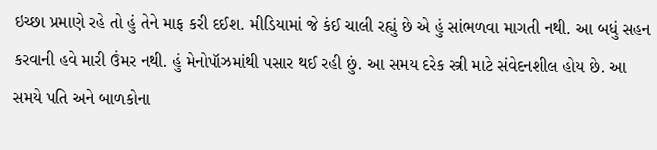ઇચ્છા પ્રમાણે રહે તો હું તેને માફ કરી દઈશ. મીડિયામાં જે કંઈ ચાલી રહ્યું છે એ હું સાંભળવા માગતી નથી. આ બધું સહન કરવાની હવે મારી ઉંમર નથી. હું મેનોપૉઝમાંથી પસાર થઈ રહી છું. આ સમય દરેક સ્ત્રી માટે સંવેદનશીલ હોય છે. આ સમયે પતિ અને બાળકોના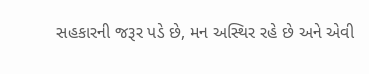સહકારની જરૂર પડે છે, મન અસ્થિર રહે છે અને એવી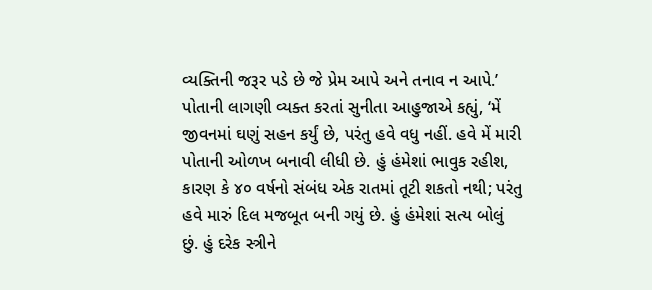વ્યક્તિની જરૂર પડે છે જે પ્રેમ આપે અને તનાવ ન આપે.’
પોતાની લાગણી વ્યક્ત કરતાં સુનીતા આહુજાએ કહ્યું, ‘મેં જીવનમાં ઘણું સહન કર્યું છે, પરંતુ હવે વધુ નહીં. હવે મેં મારી પોતાની ઓળખ બનાવી લીધી છે. હું હંમેશાં ભાવુક રહીશ, કારણ કે ૪૦ વર્ષનો સંબંધ એક રાતમાં તૂટી શકતો નથી; પરંતુ હવે મારું દિલ મજબૂત બની ગયું છે. હું હંમેશાં સત્ય બોલું છું. હું દરેક સ્ત્રીને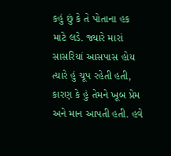કહું છું કે તે પોતાના હક માટે લડે. જ્યારે મારાં સાસરિયાં આસપાસ હોય ત્યારે હું ચૂપ રહેતી હતી, કારણ કે હું તેમને ખૂબ પ્રેમ અને માન આપતી હતી. હવે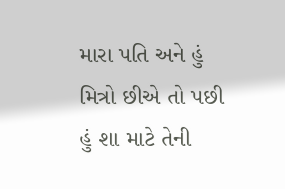મારા પતિ અને હું મિત્રો છીએ તો પછી હું શા માટે તેની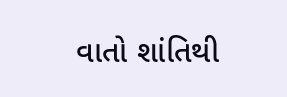વાતો શાંતિથી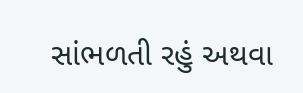સાંભળતી રહું અથવા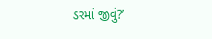ડરમાં જીવું?’